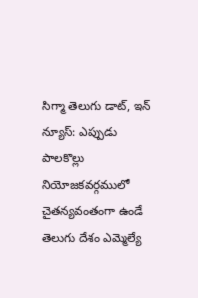సిగ్మా తెలుగు డాట్, ఇన్ న్యూస్: ఎప్పుడు పాలకొల్లు నియోజకవర్గములో చైతన్యవంతంగా ఉండే తెలుగు దేశం ఎమ్మెల్యే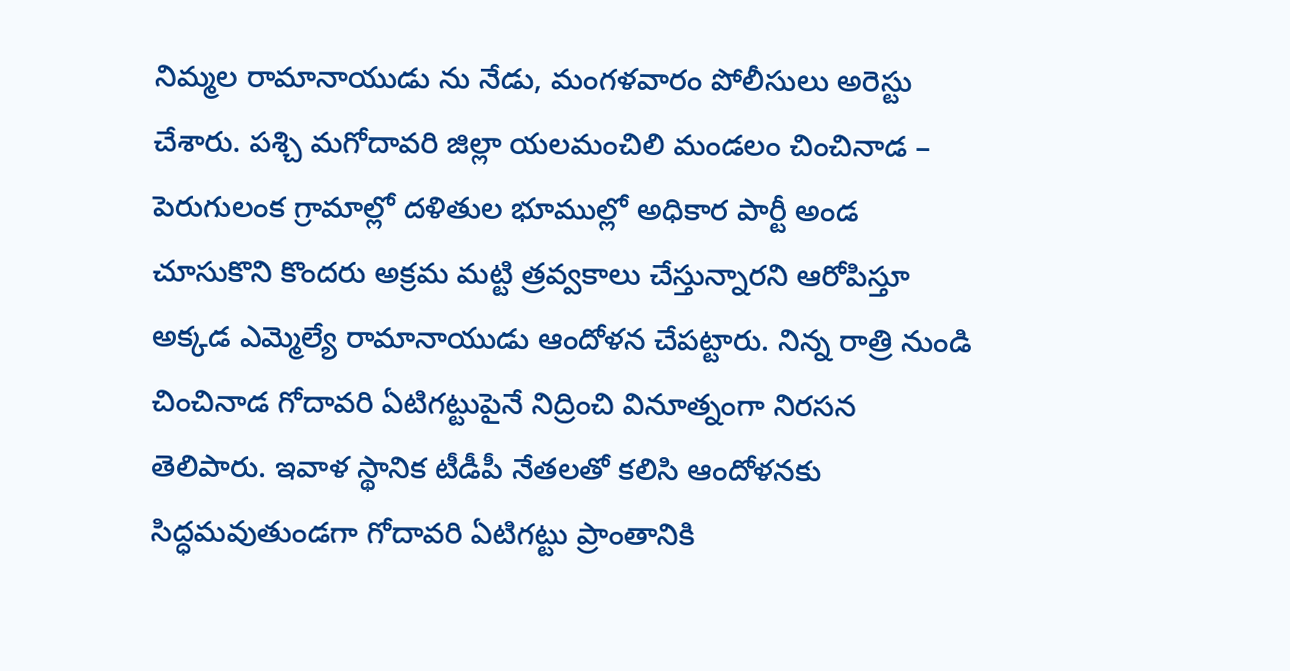నిమ్మల రామానాయుడు ను నేడు, మంగళవారం పోలీసులు అరెస్టు చేశారు. పశ్చి మగోదావరి జిల్లా యలమంచిలి మండలం చించినాడ – పెరుగులంక గ్రామాల్లో దళితుల భూముల్లో అధికార పార్టీ అండ చూసుకొని కొందరు అక్రమ మట్టి త్రవ్వకాలు చేస్తున్నారని ఆరోపిస్తూ అక్కడ ఎమ్మెల్యే రామానాయుడు ఆందోళన చేపట్టారు. నిన్న రాత్రి నుండి చించినాడ గోదావరి ఏటిగట్టుపైనే నిద్రించి వినూత్నంగా నిరసన తెలిపారు. ఇవాళ స్థానిక టీడీపీ నేతలతో కలిసి ఆందోళనకు సిద్ధమవుతుండగా గోదావరి ఏటిగట్టు ప్రాంతానికి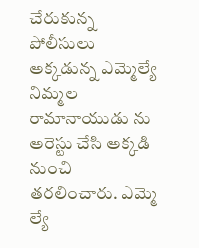చేరుకున్న పోలీసులు అక్కడున్న ఎమ్మెల్యే నిమ్మల రామానాయుడు ను అరెస్టు చేసి అక్కడి నుంచి తరలించారు. ఎమ్మె ల్యే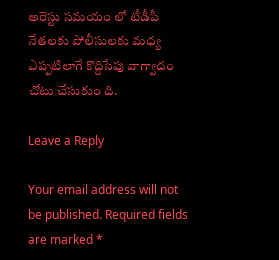అరెస్టు సమయం లో టీడీపీ నేతలకు పోలీసులకు మధ్య ఎప్పటిలాగే కొద్దిసేపు వాగ్వాదం చోటు చేసుకుం ది.

Leave a Reply

Your email address will not be published. Required fields are marked *